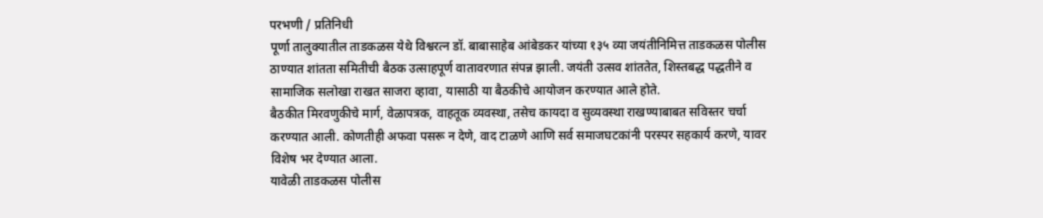परभणी / प्रतिनिधी
पूर्णा तालुक्यातील ताडकळस येथे विश्वरत्न डॉ. बाबासाहेब आंबेडकर यांच्या १३५ व्या जयंतीनिमित्त ताडकळस पोलीस ठाण्यात शांतता समितीची बैठक उत्साहपूर्ण वातावरणात संपन्न झाली. जयंती उत्सव शांततेत, शिस्तबद्ध पद्धतीने व सामाजिक सलोखा राखत साजरा व्हावा, यासाठी या बैठकीचे आयोजन करण्यात आले होते.
बैठकीत मिरवणुकीचे मार्ग, वेळापत्रक, वाहतूक व्यवस्था, तसेच कायदा व सुव्यवस्था राखण्याबाबत सविस्तर चर्चा करण्यात आली. कोणतीही अफवा पसरू न देणे, वाद टाळणे आणि सर्व समाजघटकांनी परस्पर सहकार्य करणे, यावर विशेष भर देण्यात आला.
यावेळी ताडकळस पोलीस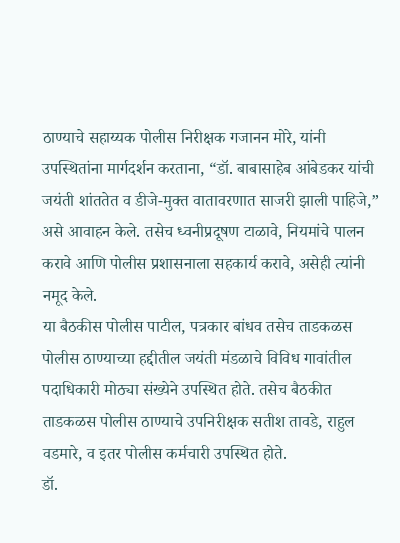ठाण्याचे सहाय्यक पोलीस निरीक्षक गजानन मोरे, यांनी उपस्थितांना मार्गदर्शन करताना, “डॉ. बाबासाहेब आंबेडकर यांची जयंती शांततेत व डीजे-मुक्त वातावरणात साजरी झाली पाहिजे,” असे आवाहन केले. तसेच ध्वनीप्रदूषण टाळावे, नियमांचे पालन करावे आणि पोलीस प्रशासनाला सहकार्य करावे, असेही त्यांनी नमूद केले.
या बैठकीस पोलीस पाटील, पत्रकार बांधव तसेच ताडकळस पोलीस ठाण्याच्या हद्दीतील जयंती मंडळाचे विविध गावांतील पदाधिकारी मोठ्या संख्येने उपस्थित होते. तसेच बैठकीत ताडकळस पोलीस ठाण्याचे उपनिरीक्षक सतीश तावडे, राहुल वडमारे, व इतर पोलीस कर्मचारी उपस्थित होते.
डॉ.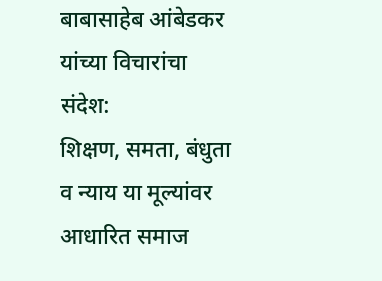बाबासाहेब आंबेडकर यांच्या विचारांचा संदेश:
शिक्षण, समता, बंधुता व न्याय या मूल्यांवर आधारित समाज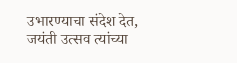उभारण्याचा संदेश देत, जयंती उत्सव त्यांच्या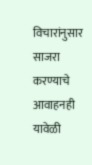विचारांनुसार साजरा करण्याचे आवाहनही यावेळी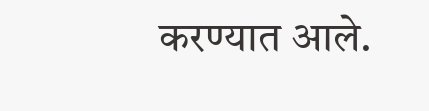करण्यात आले.